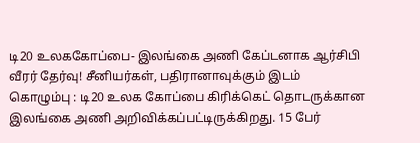டி20 உலககோப்பை- இலங்கை அணி கேப்டனாக ஆர்சிபி வீரர் தேர்வு! சீனியர்கள், பதிரானாவுக்கும் இடம்
கொழும்பு : டி20 உலக கோப்பை கிரிக்கெட் தொடருக்கான இலங்கை அணி அறிவிக்கப்பட்டிருக்கிறது. 15 பேர்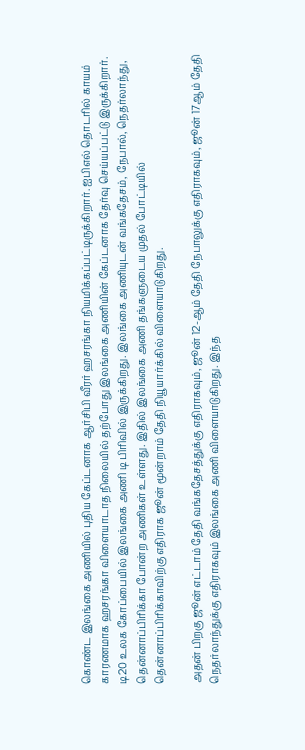கொண்ட இலங்கை அணியில் புதிய கேப்டனாக ஆர்சிபி வீரர் ஹசரங்கா நியமிக்கப்பட்டிருக்கிறார். ஐபிஎல் தொடரில் காயம் காரணமாக ஹசரங்கா விளையாடாத நிலையில் தற்போது இலங்கை அணியின் கேப்டனாக தேர்வு செய்யப்பட்டு இருக்கிறார்.
டி20 உலக கோப்பையில் இலங்கை அணி டி பிரிவில் இருக்கிறது. இலங்கை அணியுடன் வங்கதேசம், நேபால், நெதர்லாந்து, தென்னாப்பிரிக்கா போன்ற அணிகள் உள்ளது. இதில் இலங்கை அணி தங்களுடைய முதல் போட்டியில் தென்னாப்பிரிக்காவிற்கு எதிராக ஜூன் மூன்றாம் தேதி நியூயார்க்கில் விளையாடுகிறது.

அதன் பிறகு ஜூன் எட்டாம் தேதி வங்கதேசத்துக்கு எதிராகவும், ஜூன் 12-ஆம் தேதி நேபாலுக்கு எதிராகவும், ஜூன் 17ஆம் தேதி நெதர்லாந்துக்கு எதிராகவும் இலங்கை அணி விளையாடுகிறது. இந்த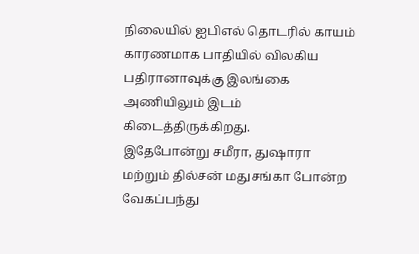நிலையில் ஐபிஎல் தொடரில் காயம் காரணமாக பாதியில் விலகிய பதிரானாவுக்கு இலங்கை அணியிலும் இடம் கிடைத்திருக்கிறது.
இதேபோன்று சமீரா, துஷாரா மற்றும் தில்சன் மதுசங்கா போன்ற வேகப்பந்து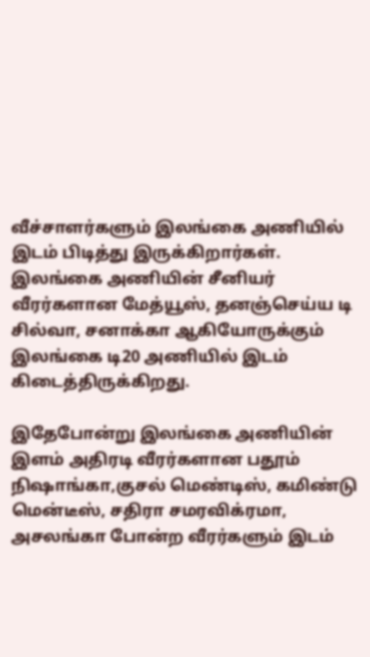வீச்சாளர்களும் இலங்கை அணியில் இடம் பிடித்து இருக்கிறார்கள். இலங்கை அணியின் சீனியர் வீரர்களான மேத்யூஸ், தனஞ்செய்ய டி சில்வா, சனாக்கா ஆகியோருக்கும் இலங்கை டி20 அணியில் இடம் கிடைத்திருக்கிறது.

இதேபோன்று இலங்கை அணியின் இளம் அதிரடி வீரர்களான பதூம் நிஷாங்கா,குசல் மெண்டிஸ், கமிண்டு மென்டீஸ், சதிரா சமரவிக்ரமா, அசலங்கா போன்ற வீரர்களும் இடம்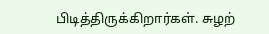பிடித்திருக்கிறார்கள். சுழற்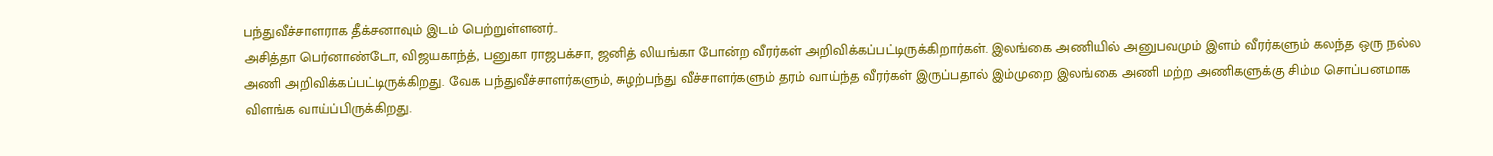பந்துவீச்சாளராக தீக்சனாவும் இடம் பெற்றுள்ளனர்..
அசித்தா பெர்னாண்டோ, விஜயகாந்த், பனுகா ராஜபக்சா, ஜனித் லியங்கா போன்ற வீரர்கள் அறிவிக்கப்பட்டிருக்கிறார்கள். இலங்கை அணியில் அனுபவமும் இளம் வீரர்களும் கலந்த ஒரு நல்ல அணி அறிவிக்கப்பட்டிருக்கிறது. வேக பந்துவீச்சாளர்களும், சுழற்பந்து வீச்சாளர்களும் தரம் வாய்ந்த வீரர்கள் இருப்பதால் இம்முறை இலங்கை அணி மற்ற அணிகளுக்கு சிம்ம சொப்பனமாக விளங்க வாய்ப்பிருக்கிறது.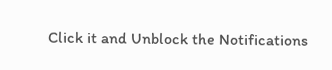Click it and Unblock the Notifications